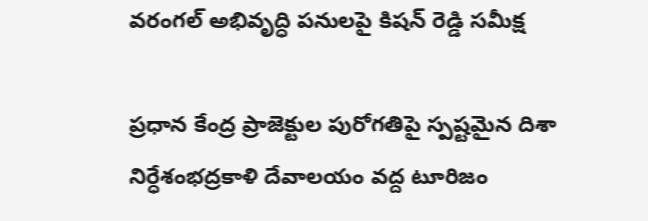వరంగల్ అభివృద్ధి పనులపై కిషన్ రెడ్డి సమీక్ష

ప్రధాన కేంద్ర ప్రాజెక్టుల పురోగతిపై స్పష్టమైన దిశా నిర్ధేశంభద్రకాళి దేవాలయం వద్ద టూరిజం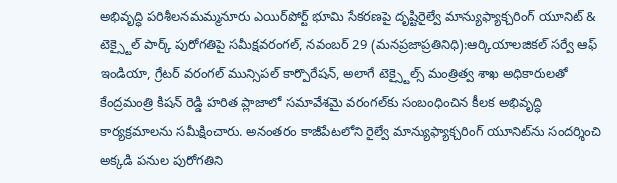అభివృద్ధి పరిశీలనమమ్మనూరు ఎయిర్‌పోర్ట్ భూమి సేకరణపై దృష్టిరైల్వే మాన్యుఫ్యాక్చరింగ్ యూనిట్ & టెక్స్టైల్ పార్క్ పురోగతిపై సమీక్షవరంగల్, నవంబర్ 29 (మనప్రజాప్రతినిధి):ఆర్కియాలజికల్ సర్వే ఆఫ్ ఇండియా, గ్రేటర్ వరంగల్ మున్సిపల్ కార్పొరేషన్, అలాగే టెక్స్టైల్స్ మంత్రిత్వ శాఖ అధికారులతో కేంద్రమంత్రి కిషన్ రెడ్డి హరిత ప్లాజాలో సమావేశమై వరంగల్‌కు సంబంధించిన కీలక అభివృద్ధి కార్యక్రమాలను సమీక్షించారు. అనంతరం కాజీపేటలోని రైల్వే మాన్యుఫ్యాక్చరింగ్ యూనిట్‌ను సందర్శించి అక్కడి పనుల పురోగతిని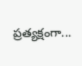ప్రత్యక్షంగా...